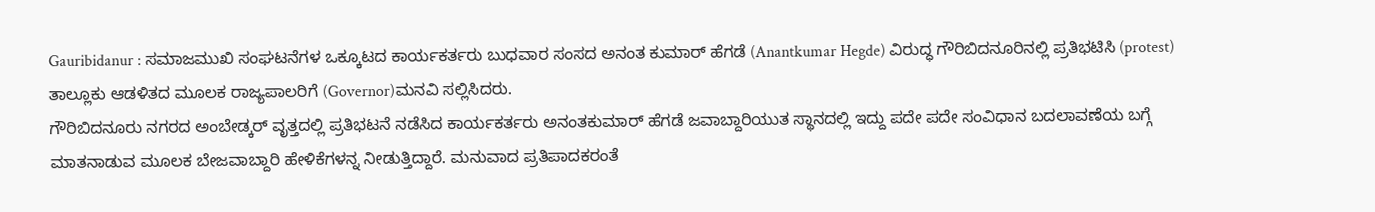Gauribidanur : ಸಮಾಜಮುಖಿ ಸಂಘಟನೆಗಳ ಒಕ್ಕೂಟದ ಕಾರ್ಯಕರ್ತರು ಬುಧವಾರ ಸಂಸದ ಅನಂತ ಕುಮಾರ್ ಹೆಗಡೆ (Anantkumar Hegde) ವಿರುದ್ಧ ಗೌರಿಬಿದನೂರಿನಲ್ಲಿ ಪ್ರತಿಭಟಿಸಿ (protest) ತಾಲ್ಲೂಕು ಆಡಳಿತದ ಮೂಲಕ ರಾಜ್ಯಪಾಲರಿಗೆ (Governor)ಮನವಿ ಸಲ್ಲಿಸಿದರು.
ಗೌರಿಬಿದನೂರು ನಗರದ ಅಂಬೇಡ್ಕರ್ ವೃತ್ತದಲ್ಲಿ ಪ್ರತಿಭಟನೆ ನಡೆಸಿದ ಕಾರ್ಯಕರ್ತರು ಅನಂತಕುಮಾರ್ ಹೆಗಡೆ ಜವಾಬ್ದಾರಿಯುತ ಸ್ಥಾನದಲ್ಲಿ ಇದ್ದು ಪದೇ ಪದೇ ಸಂವಿಧಾನ ಬದಲಾವಣೆಯ ಬಗ್ಗೆ ಮಾತನಾಡುವ ಮೂಲಕ ಬೇಜವಾಬ್ದಾರಿ ಹೇಳಿಕೆಗಳನ್ನ ನೀಡುತ್ತಿದ್ದಾರೆ. ಮನುವಾದ ಪ್ರತಿಪಾದಕರಂತೆ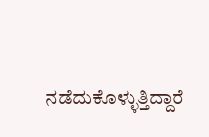ನಡೆದುಕೊಳ್ಳುತ್ತಿದ್ದಾರೆ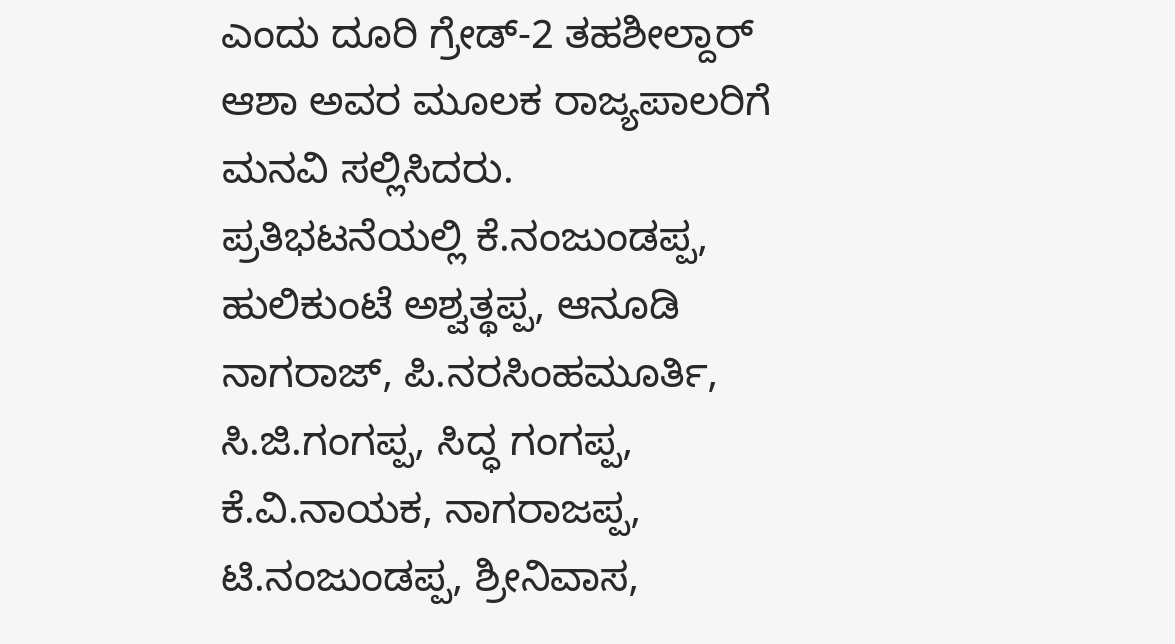ಎಂದು ದೂರಿ ಗ್ರೇಡ್-2 ತಹಶೀಲ್ದಾರ್ ಆಶಾ ಅವರ ಮೂಲಕ ರಾಜ್ಯಪಾಲರಿಗೆ ಮನವಿ ಸಲ್ಲಿಸಿದರು.
ಪ್ರತಿಭಟನೆಯಲ್ಲಿ ಕೆ.ನಂಜುಂಡಪ್ಪ, ಹುಲಿಕುಂಟೆ ಅಶ್ವತ್ಥಪ್ಪ, ಆನೂಡಿ ನಾಗರಾಜ್, ಪಿ.ನರಸಿಂಹಮೂರ್ತಿ, ಸಿ.ಜಿ.ಗಂಗಪ್ಪ, ಸಿದ್ಧ ಗಂಗಪ್ಪ, ಕೆ.ವಿ.ನಾಯಕ, ನಾಗರಾಜಪ್ಪ, ಟಿ.ನಂಜುಂಡಪ್ಪ, ಶ್ರೀನಿವಾಸ,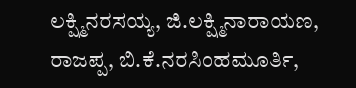ಲಕ್ಷ್ಮಿನರಸಯ್ಯ, ಜಿ.ಲಕ್ಷ್ಮಿನಾರಾಯಣ, ರಾಜಪ್ಪ, ಬಿ.ಕೆ.ನರಸಿಂಹಮೂರ್ತಿ,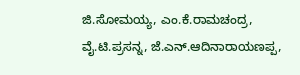ಜಿ.ಸೋಮಯ್ಯ, ಎಂ.ಕೆ.ರಾಮಚಂದ್ರ, ವೈ.ಟಿ.ಪ್ರಸನ್ನ, ಜೆ.ಎನ್.ಆದಿನಾರಾಯಣಪ್ಪ,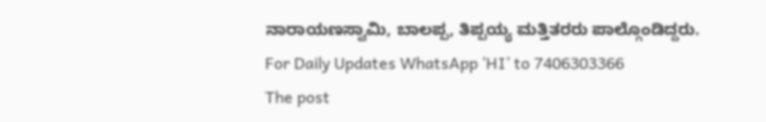ನಾರಾಯಣಸ್ವಾಮಿ, ಬಾಲಪ್ಪ, ತಿಪ್ಪಯ್ಯ ಮತ್ತಿತರರು ಪಾಲ್ಗೊಂಡಿದ್ದರು.
For Daily Updates WhatsApp ‘HI’ to 7406303366
The post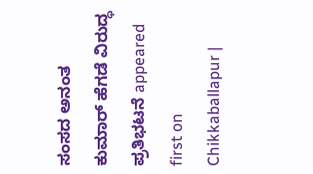ಸಂಸದ ಅನಂತ ಕುಮಾರ್ ಹೆಗಡೆ ವಿರುದ್ಧ ಪ್ರತಿಭಟನೆ appeared first on Chikkaballapur |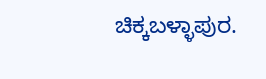ಚಿಕ್ಕಬಳ್ಳಾಪುರ.